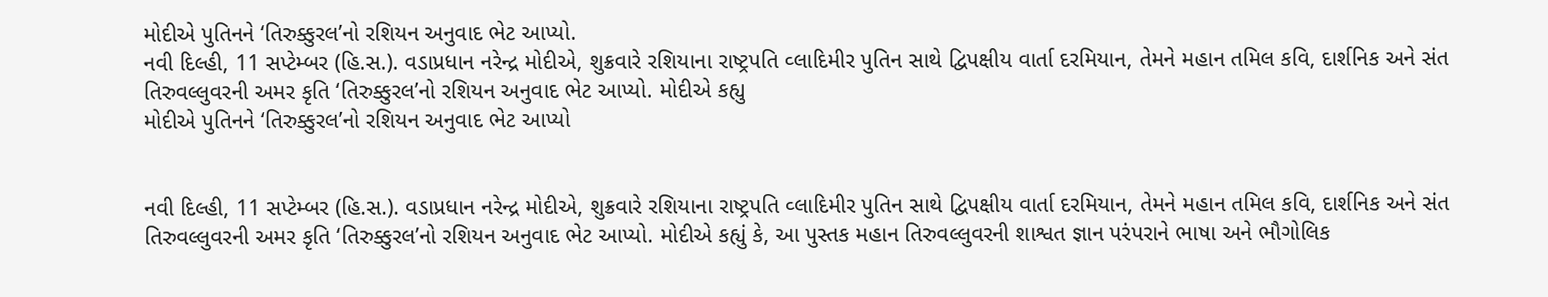મોદીએ પુતિનને ‘તિરુક્કુરલ’નો રશિયન અનુવાદ ભેટ આપ્યો.
નવી દિલ્હી, 11 સપ્ટેમ્બર (હિ.સ.). વડાપ્રધાન નરેન્દ્ર મોદીએ, શુક્રવારે રશિયાના રાષ્ટ્રપતિ વ્લાદિમીર પુતિન સાથે દ્વિપક્ષીય વાર્તા દરમિયાન, તેમને મહાન તમિલ કવિ, દાર્શનિક અને સંત તિરુવલ્લુવરની અમર કૃતિ ‘તિરુક્કુરલ’નો રશિયન અનુવાદ ભેટ આપ્યો. મોદીએ કહ્યુ
મોદીએ પુતિનને ‘તિરુક્કુરલ’નો રશિયન અનુવાદ ભેટ આપ્યો


નવી દિલ્હી, 11 સપ્ટેમ્બર (હિ.સ.). વડાપ્રધાન નરેન્દ્ર મોદીએ, શુક્રવારે રશિયાના રાષ્ટ્રપતિ વ્લાદિમીર પુતિન સાથે દ્વિપક્ષીય વાર્તા દરમિયાન, તેમને મહાન તમિલ કવિ, દાર્શનિક અને સંત તિરુવલ્લુવરની અમર કૃતિ ‘તિરુક્કુરલ’નો રશિયન અનુવાદ ભેટ આપ્યો. મોદીએ કહ્યું કે, આ પુસ્તક મહાન તિરુવલ્લુવરની શાશ્વત જ્ઞાન પરંપરાને ભાષા અને ભૌગોલિક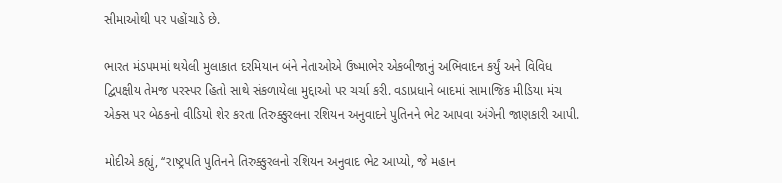સીમાઓથી પર પહોંચાડે છે.

ભારત મંડપમમાં થયેલી મુલાકાત દરમિયાન બંને નેતાઓએ ઉષ્માભેર એકબીજાનું અભિવાદન કર્યું અને વિવિધ દ્વિપક્ષીય તેમજ પરસ્પર હિતો સાથે સંકળાયેલા મુદ્દાઓ પર ચર્ચા કરી. વડાપ્રધાને બાદમાં સામાજિક મીડિયા મંચ એક્સ પર બેઠકનો વીડિયો શેર કરતા તિરુક્કુરલના રશિયન અનુવાદને પુતિનને ભેટ આપવા અંગેની જાણકારી આપી.

મોદીએ કહ્યું, ‘‘રાષ્ટ્રપતિ પુતિનને તિરુક્કુરલનો રશિયન અનુવાદ ભેટ આપ્યો, જે મહાન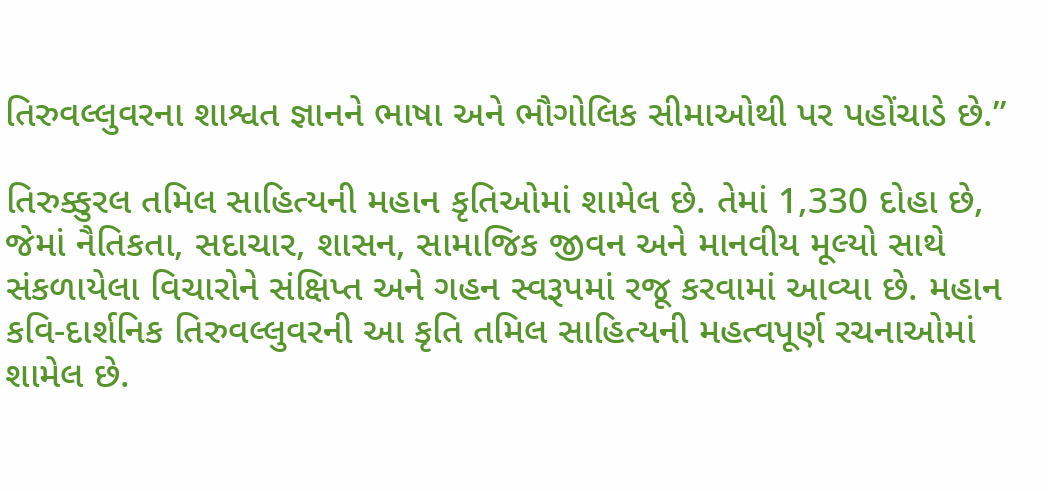તિરુવલ્લુવરના શાશ્વત જ્ઞાનને ભાષા અને ભૌગોલિક સીમાઓથી પર પહોંચાડે છે.”

તિરુક્કુરલ તમિલ સાહિત્યની મહાન કૃતિઓમાં શામેલ છે. તેમાં 1,330 દોહા છે, જેમાં નૈતિકતા, સદાચાર, શાસન, સામાજિક જીવન અને માનવીય મૂલ્યો સાથે સંકળાયેલા વિચારોને સંક્ષિપ્ત અને ગહન સ્વરૂપમાં રજૂ કરવામાં આવ્યા છે. મહાન કવિ-દાર્શનિક તિરુવલ્લુવરની આ કૃતિ તમિલ સાહિત્યની મહત્વપૂર્ણ રચનાઓમાં શામેલ છે.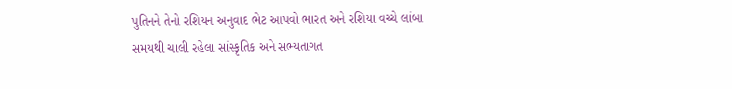પુતિનને તેનો રશિયન અનુવાદ ભેટ આપવો ભારત અને રશિયા વચ્ચે લાંબા સમયથી ચાલી રહેલા સાંસ્કૃતિક અને સભ્યતાગત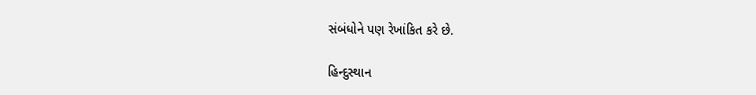સંબંધોને પણ રેખાંકિત કરે છે.

હિન્દુસ્થાન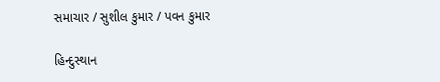સમાચાર / સુશીલ કુમાર / પવન કુમાર

હિન્દુસ્થાન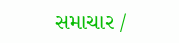સમાચાર /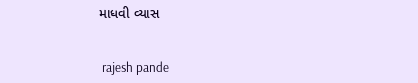માધવી વ્યાસ


 rajesh pande